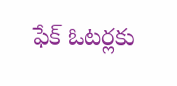ఫేక్ ఓటర్లకు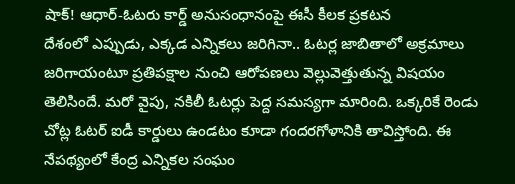షాక్! ఆధార్-ఓటరు కార్డ్ అనుసంధానంపై ఈసీ కీలక ప్రకటన
దేశంలో ఎప్పుడు, ఎక్కడ ఎన్నికలు జరిగినా.. ఓటర్ల జాబితాలో అక్రమాలు జరిగాయంటూ ప్రతిపక్షాల నుంచి ఆరోపణలు వెల్లువెత్తుతున్న విషయం తెలిసిందే. మరో వైపు, నకిలీ ఓటర్లు పెద్ద సమస్యగా మారింది. ఒక్కరికే రెండు చోట్ల ఓటర్ ఐడీ కార్డులు ఉండటం కూడా గందరగోళానికి తావిస్తోంది. ఈ నేపథ్యంలో కేంద్ర ఎన్నికల సంఘం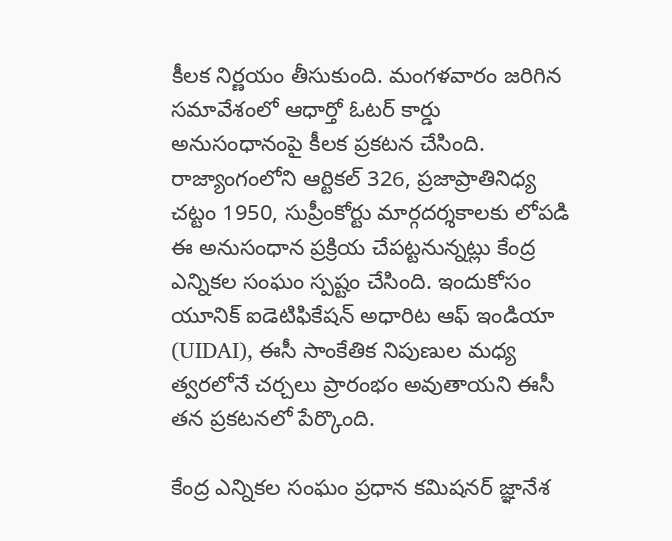కీలక నిర్ణయం తీసుకుంది. మంగళవారం జరిగిన సమావేశంలో ఆధార్తో ఓటర్ కార్డు అనుసంధానంపై కీలక ప్రకటన చేసింది.
రాజ్యాంగంలోని ఆర్టికల్ 326, ప్రజాప్రాతినిధ్య చట్టం 1950, సుప్రీంకోర్టు మార్గదర్శకాలకు లోపడి ఈ అనుసంధాన ప్రక్రియ చేపట్టనున్నట్లు కేంద్ర ఎన్నికల సంఘం స్పష్టం చేసింది. ఇందుకోసం యూనిక్ ఐడెటిఫికేషన్ అధారిట ఆఫ్ ఇండియా (UIDAI), ఈసీ సాంకేతిక నిపుణుల మధ్య త్వరలోనే చర్చలు ప్రారంభం అవుతాయని ఈసీ తన ప్రకటనలో పేర్కొంది.

కేంద్ర ఎన్నికల సంఘం ప్రధాన కమిషనర్ జ్ఞానేశ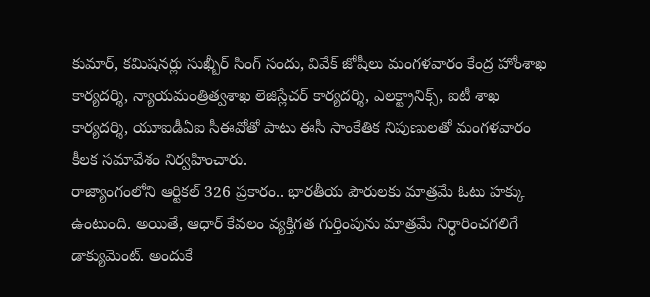కుమార్, కమిషనర్లు సుఖ్బీర్ సింగ్ సందు, వివేక్ జోషీలు మంగళవారం కేంద్ర హోంశాఖ కార్యదర్శి, న్యాయమంత్రిత్వశాఖ లెజిస్లేచర్ కార్యదర్శి, ఎలక్ట్రానిక్స్, ఐటీ శాఖ కార్యదర్శి, యూఐడీఏఐ సీఈవోతో పాటు ఈసీ సాంకేతిక నిపుణులతో మంగళవారం కీలక సమావేశం నిర్వహించారు.
రాజ్యాంగంలోని ఆర్టికల్ 326 ప్రకారం.. భారతీయ పౌరులకు మాత్రమే ఓటు హక్కు ఉంటుంది. అయితే, ఆధార్ కేవలం వ్యక్తిగత గుర్తింపును మాత్రమే నిర్ధారించగలిగే డాక్యుమెంట్. అందుకే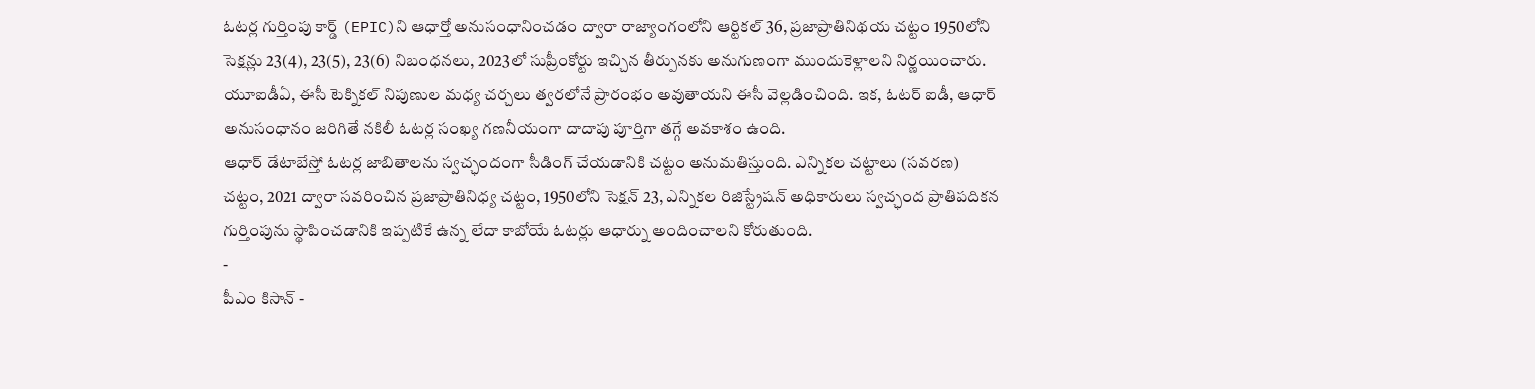ఓటర్ల గుర్తింపు కార్డ్ (EPIC)ని ఆధార్తో అనుసంధానించడం ద్వారా రాజ్యాంగంలోని ఆర్టికల్ 36, ప్రజాప్రాతినిథయ చట్టం 1950లోని సెక్షన్లు 23(4), 23(5), 23(6) నిబంధనలు, 2023లో సుప్రీంకోర్టు ఇచ్చిన తీర్పునకు అనుగుణంగా ముందుకెళ్లాలని నిర్ణయించారు. యూఐడీఏ, ఈసీ టెక్నికల్ నిపుణుల మధ్య చర్చలు త్వరలోనే ప్రారంభం అవుతాయని ఈసీ వెల్లడించింది. ఇక, ఓటర్ ఐడీ, ఆధార్ అనుసంధానం జరిగితే నకిలీ ఓటర్ల సంఖ్య గణనీయంగా దాదాపు పూర్తిగా తగ్గే అవకాశం ఉంది.
ఆధార్ డేటాబేస్తో ఓటర్ల జాబితాలను స్వచ్ఛందంగా సీడింగ్ చేయడానికి చట్టం అనుమతిస్తుంది. ఎన్నికల చట్టాలు (సవరణ) చట్టం, 2021 ద్వారా సవరించిన ప్రజాప్రాతినిధ్య చట్టం, 1950లోని సెక్షన్ 23, ఎన్నికల రిజిస్ట్రేషన్ అధికారులు స్వచ్ఛంద ప్రాతిపదికన గుర్తింపును స్థాపించడానికి ఇప్పటికే ఉన్న లేదా కాబోయే ఓటర్లు ఆధార్ను అందించాలని కోరుతుంది.
-
పీఎం కిసాన్ -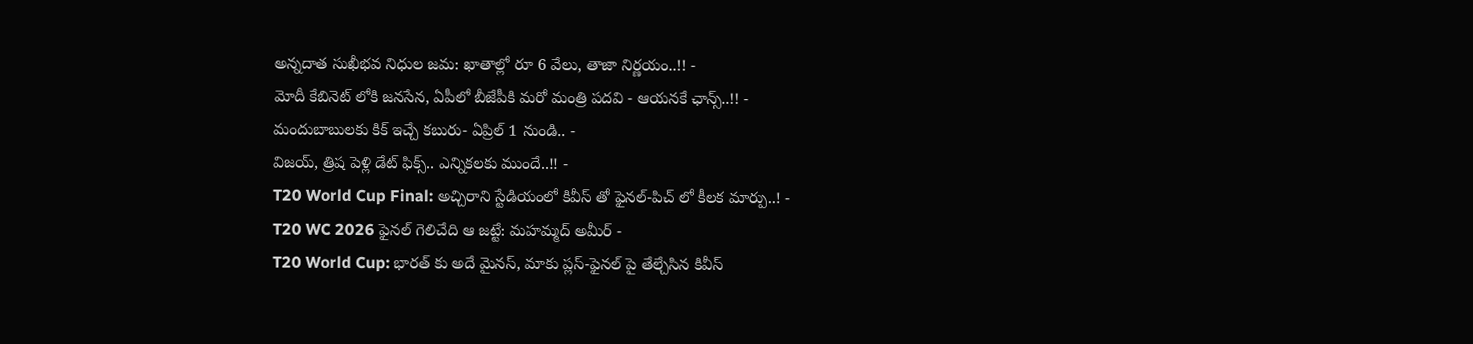అన్నదాత సుఖీభవ నిధుల జమ: ఖాతాల్లో రూ 6 వేలు, తాజా నిర్ణయం..!! -
మోదీ కేబినెట్ లోకి జనసేన, ఏపీలో బీజేపీకి మరో మంత్రి పదవి - ఆయనకే ఛాన్స్..!! -
మందుబాబులకు కిక్ ఇచ్చే కబురు- ఏప్రిల్ 1 నుండి.. -
విజయ్, త్రిష పెళ్లి డేట్ ఫిక్స్.. ఎన్నికలకు ముందే..!! -
T20 World Cup Final: అచ్చిరాని స్టేడియంలో కివీస్ తో ఫైనల్-పిచ్ లో కీలక మార్పు..! -
T20 WC 2026 ఫైనల్ గెలిచేది ఆ జట్టే: మహమ్మద్ అమీర్ -
T20 World Cup: భారత్ కు అదే మైనస్, మాకు ప్లస్-ఫైనల్ పై తేల్చేసిన కివీస్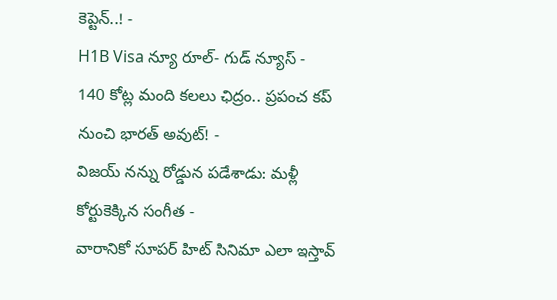కెప్టెన్..! -
H1B Visa న్యూ రూల్- గుడ్ న్యూస్ -
140 కోట్ల మంది కలలు ఛిద్రం.. ప్రపంచ కప్ నుంచి భారత్ అవుట్! -
విజయ్ నన్ను రోడ్డున పడేశాడు: మళ్లీ కోర్టుకెక్కిన సంగీత -
వారానికో సూపర్ హిట్ సినిమా ఎలా ఇస్తావ్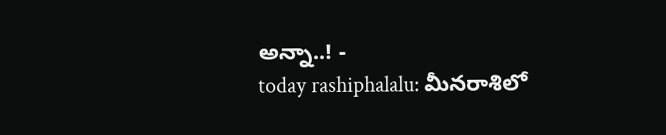అన్నా..! -
today rashiphalalu: మీనరాశిలో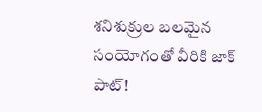శనిశుక్రుల బలమైన సంయోగంతో వీరికి జాక్ పాట్!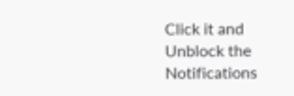Click it and Unblock the Notifications